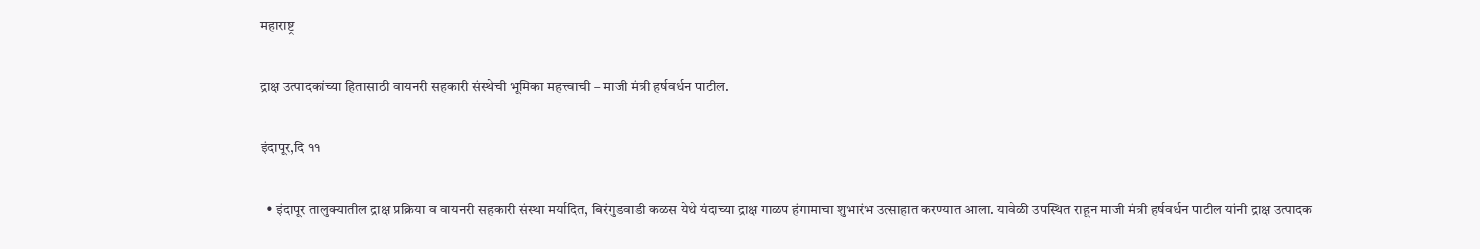महाराष्ट्र

द्राक्ष उत्पादकांच्या हितासाठी वायनरी सहकारी संस्थेची भूमिका महत्त्वाची – माजी मंत्री हर्षवर्धन पाटील.

इंदापूर,दि ११

  • इंदापूर तालुक्यातील द्राक्ष प्रक्रिया व वायनरी सहकारी संस्था मर्यादित, बिरंगुडवाडी कळस येथे यंदाच्या द्राक्ष गाळप हंगामाचा शुभारंभ उत्साहात करण्यात आला. यावेळी उपस्थित राहून माजी मंत्री हर्षवर्धन पाटील यांनी द्राक्ष उत्पादक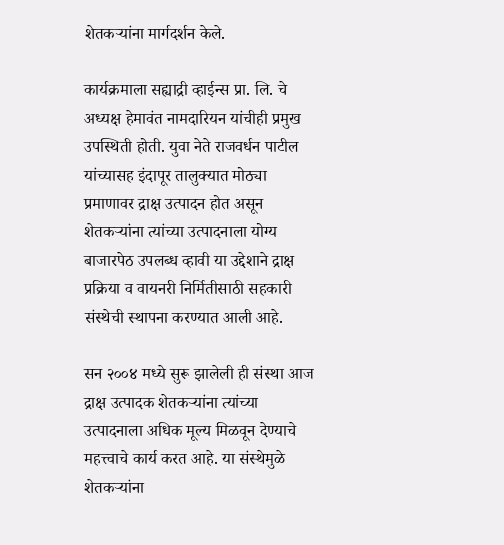शेतकऱ्यांना मार्गदर्शन केले.

कार्यक्रमाला सह्याद्री व्हाईन्स प्रा. लि. चे अध्यक्ष हेमावंत नामदारियन यांचीही प्रमुख उपस्थिती होती. युवा नेते राजवर्धन पाटील यांच्यासह इंदापूर तालुक्यात मोठ्या प्रमाणावर द्राक्ष उत्पादन होत असून शेतकऱ्यांना त्यांच्या उत्पादनाला योग्य बाजारपेठ उपलब्ध व्हावी या उद्देशाने द्राक्ष प्रक्रिया व वायनरी निर्मितीसाठी सहकारी संस्थेची स्थापना करण्यात आली आहे.

सन २००४ मध्ये सुरू झालेली ही संस्था आज द्राक्ष उत्पादक शेतकऱ्यांना त्यांच्या उत्पादनाला अधिक मूल्य मिळवून देण्याचे महत्त्वाचे कार्य करत आहे. या संस्थेमुळे शेतकऱ्यांना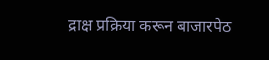द्राक्ष प्रक्रिया करून बाजारपेठ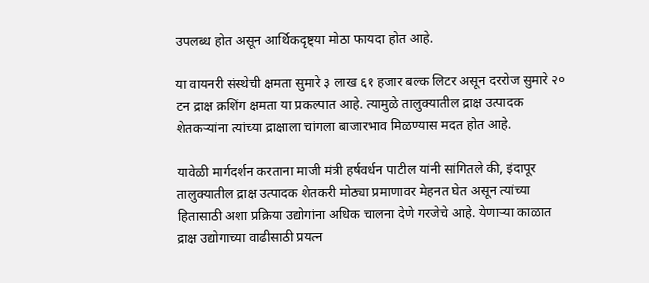उपलब्ध होत असून आर्थिकदृष्ट्या मोठा फायदा होत आहे.

या वायनरी संस्थेची क्षमता सुमारे ३ लाख ६१ हजार बल्क लिटर असून दररोज सुमारे २० टन द्राक्ष क्रशिंग क्षमता या प्रकल्पात आहे. त्यामुळे तालुक्यातील द्राक्ष उत्पादक शेतकऱ्यांना त्यांच्या द्राक्षाला चांगला बाजारभाव मिळण्यास मदत होत आहे.

यावेळी मार्गदर्शन करताना माजी मंत्री हर्षवर्धन पाटील यांनी सांगितले की, इंदापूर तालुक्यातील द्राक्ष उत्पादक शेतकरी मोठ्या प्रमाणावर मेहनत घेत असून त्यांच्या हितासाठी अशा प्रक्रिया उद्योगांना अधिक चालना देणे गरजेचे आहे. येणाऱ्या काळात द्राक्ष उद्योगाच्या वाढीसाठी प्रयत्न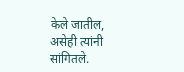केले जातील, असेही त्यांनी सांगितले.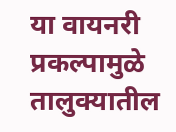या वायनरी प्रकल्पामुळे तालुक्यातील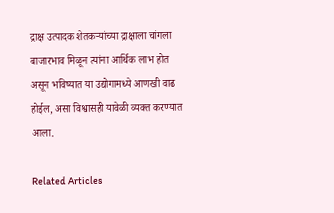द्राक्ष उत्पादक शेतकऱ्यांच्या द्राक्षाला चांगला बाजारभाव मिळून त्यांना आर्थिक लाभ होत असून भविष्यात या उद्योगामध्ये आणखी वाढ होईल, असा विश्वासही यावेळी व्यक्त करण्यात आला.

Related Articles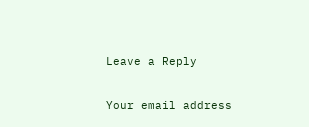Leave a Reply

Your email address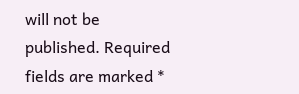will not be published. Required fields are marked *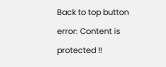Back to top button
error: Content is protected !!